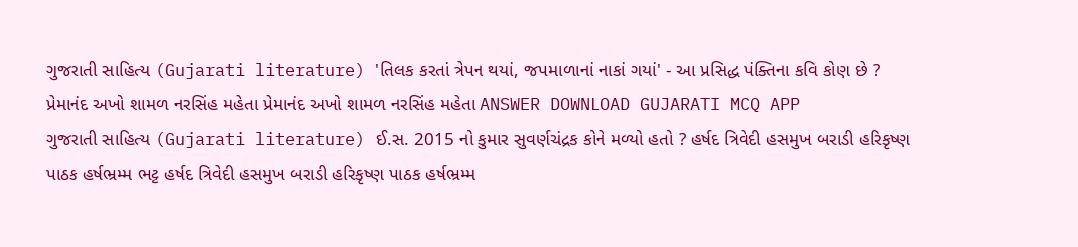ગુજરાતી સાહિત્ય (Gujarati literature) 'તિલક કરતાં ત્રેપન થયાં, જપમાળાનાં નાકાં ગયાં' - આ પ્રસિદ્ધ પંક્તિના કવિ કોણ છે ? પ્રેમાનંદ અખો શામળ નરસિંહ મહેતા પ્રેમાનંદ અખો શામળ નરસિંહ મહેતા ANSWER DOWNLOAD GUJARATI MCQ APP
ગુજરાતી સાહિત્ય (Gujarati literature) ઈ.સ. 2015 નો કુમાર સુવર્ણચંદ્રક કોને મળ્યો હતો ? હર્ષદ ત્રિવેદી હસમુખ બરાડી હરિકૃષ્ણ પાઠક હર્ષભ્રમ્મ ભટ્ટ હર્ષદ ત્રિવેદી હસમુખ બરાડી હરિકૃષ્ણ પાઠક હર્ષભ્રમ્મ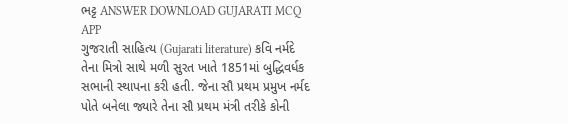ભટ્ટ ANSWER DOWNLOAD GUJARATI MCQ APP
ગુજરાતી સાહિત્ય (Gujarati literature) કવિ નર્મદે તેના મિત્રો સાથે મળી સુરત ખાતે 1851માં બુદ્ધિવર્ધક સભાની સ્થાપના કરી હતી. જેના સૌ પ્રથમ પ્રમુખ નર્મદ પોતે બનેલા જ્યારે તેના સૌ પ્રથમ મંત્રી તરીકે કોની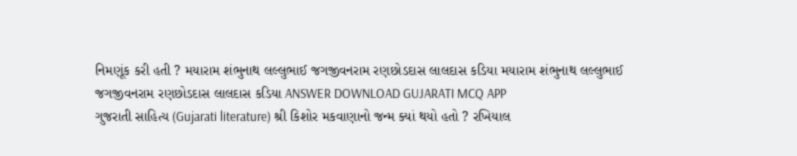નિમણૂંક કરી હતી ? મયારામ શંભુનાથ લલ્લુભાઈ જગજીવનરામ રણછોડદાસ લાલદાસ કડિયા મયારામ શંભુનાથ લલ્લુભાઈ જગજીવનરામ રણછોડદાસ લાલદાસ કડિયા ANSWER DOWNLOAD GUJARATI MCQ APP
ગુજરાતી સાહિત્ય (Gujarati literature) શ્રી કિશોર મકવાણાનો જન્મ ક્યાં થયો હતો ? રખિયાલ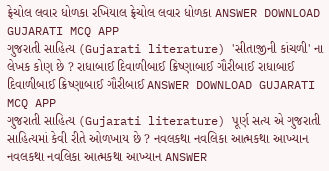ફ્રેચોલ લવાર ધોળકા રખિયાલ ફ્રેચોલ લવાર ધોળકા ANSWER DOWNLOAD GUJARATI MCQ APP
ગુજરાતી સાહિત્ય (Gujarati literature) 'સીતાજીની કાંચળી' ના લેખક કોણ છે ? રાધાબાઈ દિવાળીબાઈ ક્રિષ્ણાબાઈ ગૌરીબાઈ રાધાબાઈ દિવાળીબાઈ ક્રિષ્ણાબાઈ ગૌરીબાઈ ANSWER DOWNLOAD GUJARATI MCQ APP
ગુજરાતી સાહિત્ય (Gujarati literature) પૂર્ણ સત્ય એ ગુજરાતી સાહિત્યમાં કેવી રીતે ઓળખાય છે ? નવલકથા નવલિકા આત્મકથા આખ્યાન નવલકથા નવલિકા આત્મકથા આખ્યાન ANSWER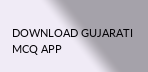DOWNLOAD GUJARATI MCQ APP